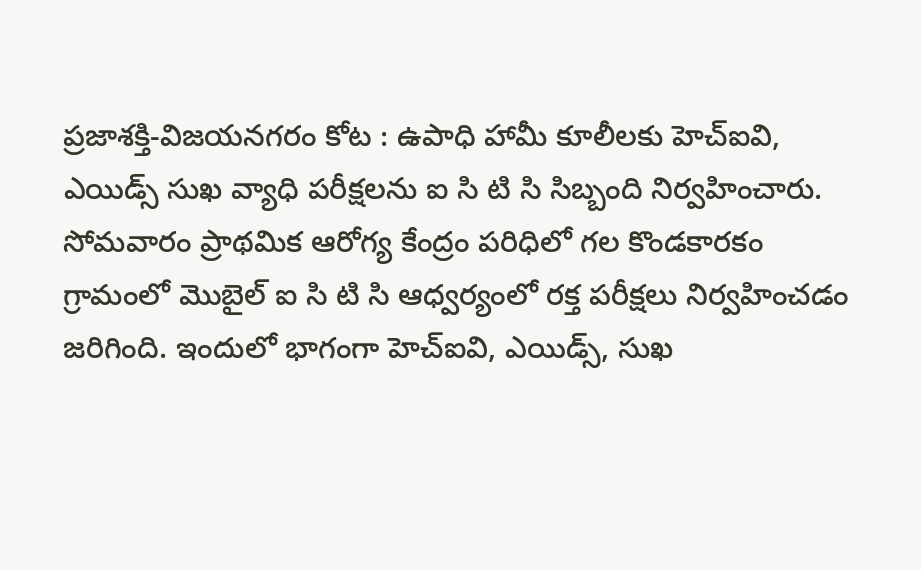ప్రజాశక్తి-విజయనగరం కోట : ఉపాధి హామీ కూలీలకు హెచ్ఐవి, ఎయిడ్స్ సుఖ వ్యాధి పరీక్షలను ఐ సి టి సి సిబ్బంది నిర్వహించారు. సోమవారం ప్రాథమిక ఆరోగ్య కేంద్రం పరిధిలో గల కొండకారకం గ్రామంలో మొబైల్ ఐ సి టి సి ఆధ్వర్యంలో రక్త పరీక్షలు నిర్వహించడం జరిగింది. ఇందులో భాగంగా హెచ్ఐవి, ఎయిడ్స్, సుఖ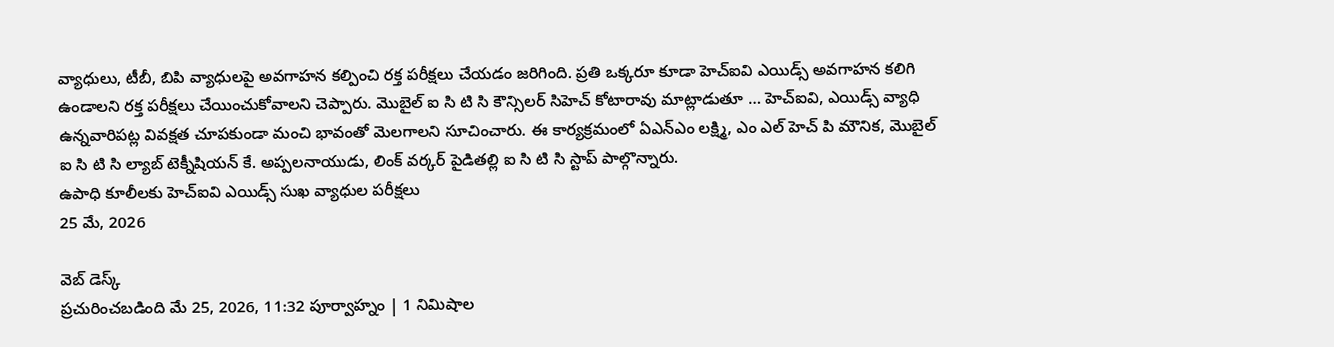వ్యాధులు, టీబీ, బిపి వ్యాధులపై అవగాహన కల్పించి రక్త పరీక్షలు చేయడం జరిగింది. ప్రతి ఒక్కరూ కూడా హెచ్ఐవి ఎయిడ్స్ అవగాహన కలిగి ఉండాలని రక్త పరీక్షలు చేయించుకోవాలని చెప్పారు. మొబైల్ ఐ సి టి సి కౌన్సిలర్ సిహెచ్ కోటారావు మాట్లాడుతూ … హెచ్ఐవి, ఎయిడ్స్ వ్యాధి ఉన్నవారిపట్ల వివక్షత చూపకుండా మంచి భావంతో మెలగాలని సూచించారు. ఈ కార్యక్రమంలో ఏఎన్ఎం లక్ష్మి, ఎం ఎల్ హెచ్ పి మౌనిక, మొబైల్ ఐ సి టి సి ల్యాబ్ టెక్నీషియన్ కే. అప్పలనాయుడు, లింక్ వర్కర్ పైడితల్లి ఐ సి టి సి స్టాప్ పాల్గొన్నారు.
ఉపాధి కూలీలకు హెచ్ఐవి ఎయిడ్స్ సుఖ వ్యాధుల పరీక్షలు
25 మే, 2026

వెబ్ డెస్క్
ప్రచురించబడింది మే 25, 2026, 11:32 పూర్వాహ్నం | 1 నిమిషాల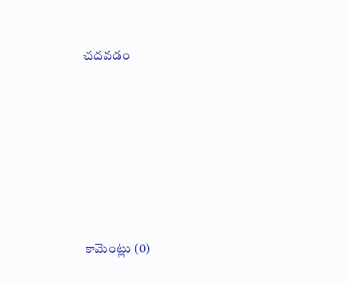చదవడం







కామెంట్లు (0)